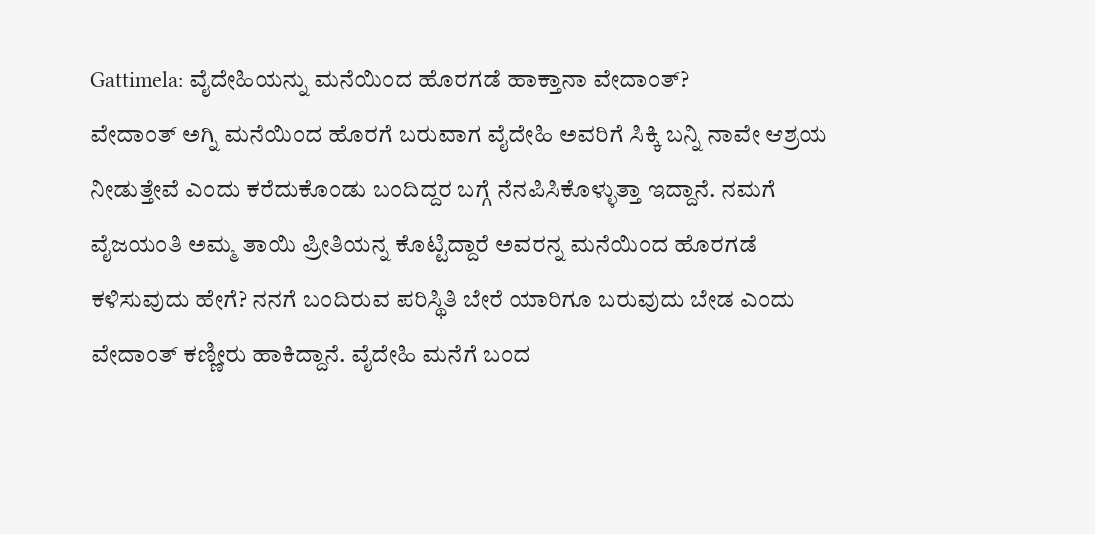Gattimela: ವೈದೇಹಿಯನ್ನು ಮನೆಯಿಂದ ಹೊರಗಡೆ ಹಾಕ್ತಾನಾ ವೇದಾಂತ್?
ವೇದಾಂತ್ ಅಗ್ನಿ ಮನೆಯಿಂದ ಹೊರಗೆ ಬರುವಾಗ ವೈದೇಹಿ ಅವರಿಗೆ ಸಿಕ್ಕಿ ಬನ್ನಿ ನಾವೇ ಆಶ್ರಯ ನೀಡುತ್ತೇವೆ ಎಂದು ಕರೆದುಕೊಂಡು ಬಂದಿದ್ದರ ಬಗ್ಗೆ ನೆನಪಿಸಿಕೊಳ್ಳುತ್ತಾ ಇದ್ದಾನೆ. ನಮಗೆ ವೈಜಯಂತಿ ಅಮ್ಮ ತಾಯಿ ಪ್ರೀತಿಯನ್ನ ಕೊಟ್ಟಿದ್ದಾರೆ ಅವರನ್ನ ಮನೆಯಿಂದ ಹೊರಗಡೆ ಕಳಿಸುವುದು ಹೇಗೆ? ನನಗೆ ಬಂದಿರುವ ಪರಿಸ್ಥಿತಿ ಬೇರೆ ಯಾರಿಗೂ ಬರುವುದು ಬೇಡ ಎಂದು ವೇದಾಂತ್ ಕಣ್ಣೀರು ಹಾಕಿದ್ದಾನೆ. ವೈದೇಹಿ ಮನೆಗೆ ಬಂದ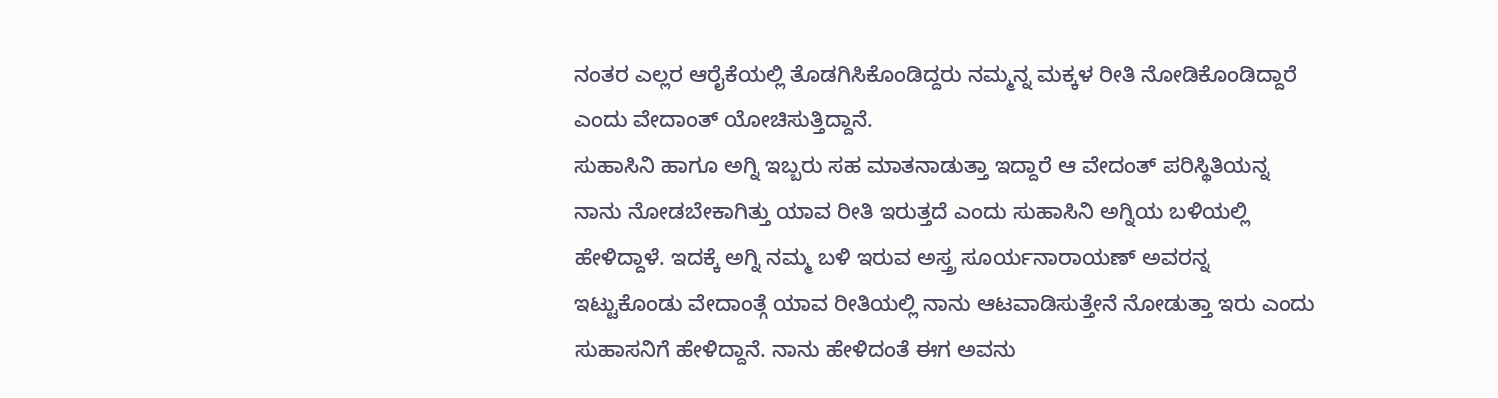ನಂತರ ಎಲ್ಲರ ಆರೈಕೆಯಲ್ಲಿ ತೊಡಗಿಸಿಕೊಂಡಿದ್ದರು ನಮ್ಮನ್ನ ಮಕ್ಕಳ ರೀತಿ ನೋಡಿಕೊಂಡಿದ್ದಾರೆ ಎಂದು ವೇದಾಂತ್ ಯೋಚಿಸುತ್ತಿದ್ದಾನೆ.
ಸುಹಾಸಿನಿ ಹಾಗೂ ಅಗ್ನಿ ಇಬ್ಬರು ಸಹ ಮಾತನಾಡುತ್ತಾ ಇದ್ದಾರೆ ಆ ವೇದಂತ್ ಪರಿಸ್ಥಿತಿಯನ್ನ ನಾನು ನೋಡಬೇಕಾಗಿತ್ತು ಯಾವ ರೀತಿ ಇರುತ್ತದೆ ಎಂದು ಸುಹಾಸಿನಿ ಅಗ್ನಿಯ ಬಳಿಯಲ್ಲಿ ಹೇಳಿದ್ದಾಳೆ. ಇದಕ್ಕೆ ಅಗ್ನಿ ನಮ್ಮ ಬಳಿ ಇರುವ ಅಸ್ತ್ರ ಸೂರ್ಯನಾರಾಯಣ್ ಅವರನ್ನ ಇಟ್ಟುಕೊಂಡು ವೇದಾಂತ್ಗೆ ಯಾವ ರೀತಿಯಲ್ಲಿ ನಾನು ಆಟವಾಡಿಸುತ್ತೇನೆ ನೋಡುತ್ತಾ ಇರು ಎಂದು ಸುಹಾಸನಿಗೆ ಹೇಳಿದ್ದಾನೆ. ನಾನು ಹೇಳಿದಂತೆ ಈಗ ಅವನು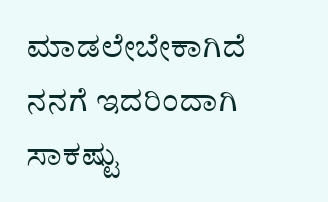ಮಾಡಲೇಬೇಕಾಗಿದೆ ನನಗೆ ಇದರಿಂದಾಗಿ ಸಾಕಷ್ಟು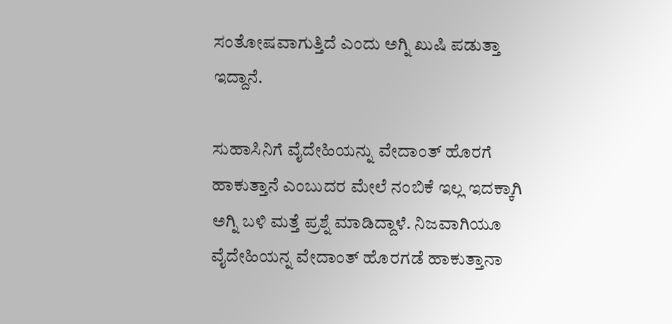ಸಂತೋಷವಾಗುತ್ತಿದೆ ಎಂದು ಅಗ್ನಿ ಖುಷಿ ಪಡುತ್ತಾ ಇದ್ದಾನೆ.

ಸುಹಾಸಿನಿಗೆ ವೈದೇಹಿಯನ್ನು ವೇದಾಂತ್ ಹೊರಗೆ ಹಾಕುತ್ತಾನೆ ಎಂಬುದರ ಮೇಲೆ ನಂಬಿಕೆ ಇಲ್ಲ ಇದಕ್ಕಾಗಿ ಅಗ್ನಿ ಬಳಿ ಮತ್ತೆ ಪ್ರಶ್ನೆ ಮಾಡಿದ್ದಾಳೆ. ನಿಜವಾಗಿಯೂ ವೈದೇಹಿಯನ್ನ ವೇದಾಂತ್ ಹೊರಗಡೆ ಹಾಕುತ್ತಾನಾ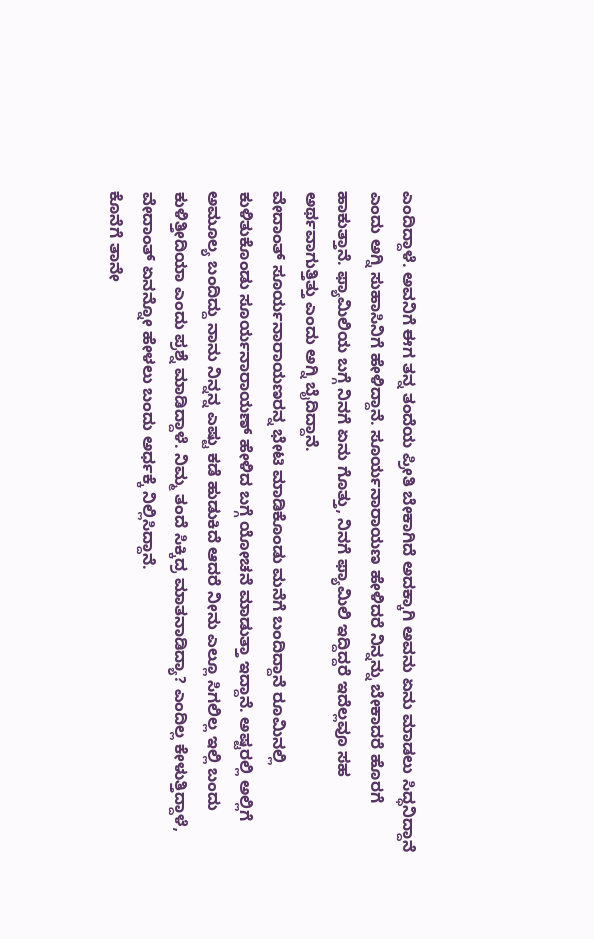ಎಂದಿದ್ದಾಳೆ. ಅವನಿಗೆ ಈಗ ತನ್ನ ತಂದೆಯ ಪ್ರೀತಿ ಬೇಕಾಗಿದೆ ಅದಕ್ಕಾಗಿ ಅವನು ಏನು ಮಾಡಲು ಸಿದ್ಧನಿದ್ದಾನೆ ಎಂದು ಅಗ್ನಿ ಸುಹಾಸಿನಿಗೆ ಹೇಳಿದ್ದಾನೆ. ಸೂರ್ಯನಾರಾಯಣ ಹೇಳಿದರೆ ನಿನ್ನನ್ನು ಬೇಕಾದರೆ ಹೊರಗೆ ಹಾಕುತ್ತಾನೆ. ಫ್ಯಾಮಿಲಿಯ ಬಗ್ಗೆ ನಿನಗೆ ಏನು ಗೊತ್ತು, ನಿನಗೆ ಫ್ಯಾಮಿಲಿ ಇದ್ದಿದ್ದರೆ ಇದೆಲ್ಲವೂ ಸಹ ಅರ್ಥವಾಗುತ್ತಿತ್ತು ಎಂದು ಅಗ್ನಿ ಬೈದಿದ್ದಾನೆ.
ವೇದಾಂತ್ ಸೂರ್ಯನಾರಾಯಣರನ್ನ ಭೇಟಿ ಮಾಡಿಕೊಂಡು ಮನೆಗೆ ಬಂದಿದ್ದಾನೆ ರೂಮಿನಲ್ಲಿ ಕುಳಿತುಕೊಂಡು ಸೂರ್ಯನಾರಾಯಣ್ ಹೇಳಿದ ಬಗ್ಗೆ ಯೋಚನೆ ಮಾಡುತ್ತಾ ಇದ್ದಾನೆ. ಅಷ್ಟರಲ್ಲಿ ಅಲ್ಲಿಗೆ ಅಮೂಲ್ಯ ಬಂದಿದ್ದು ನಾನು ನಿನ್ನನ್ನ ಎಷ್ಟು ಕಡೆ ಹುಡುಕಿದೆ ಆದರೆ ನೀನು ಎಲ್ಲೂ ಸಿಗಲಿಲ್ಲ ಇಲ್ಲಿ ಬಂದು ಕುಳಿತ್ತೀದಿಯಾ ಎಂದು ಪ್ರಶ್ನೆ ಮಾಡಿದ್ದಾಳೆ. ನಿಮ್ಮ ತಂದೆ ಸಿಕ್ಕಿದ್ರ ಮಾತನಾಡಿದ್ಯಾ? ಎಂದಿಲ್ಲ ಕೇಳುತ್ತಿದ್ದಾಳೆ, ವೇದಾಂತ್ ಏನನ್ನೋ ಹೇಳಲು ಬಂದು ಅರ್ಧಕ್ಕೆ ನಿಲ್ಲಿಸಿದ್ದಾನೆ.
ಕೊನೆಗೆ ತಾನೇ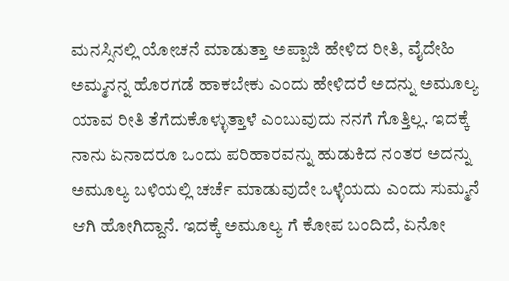ಮನಸ್ಸಿನಲ್ಲಿ ಯೋಚನೆ ಮಾಡುತ್ತಾ ಅಪ್ಪಾಜಿ ಹೇಳಿದ ರೀತಿ, ವೈದೇಹಿ ಅಮ್ಮನನ್ನ ಹೊರಗಡೆ ಹಾಕಬೇಕು ಎಂದು ಹೇಳಿದರೆ ಅದನ್ನು ಅಮೂಲ್ಯ ಯಾವ ರೀತಿ ತೆಗೆದುಕೊಳ್ಳುತ್ತಾಳೆ ಎಂಬುವುದು ನನಗೆ ಗೊತ್ತಿಲ್ಲ. ಇದಕ್ಕೆ ನಾನು ಏನಾದರೂ ಒಂದು ಪರಿಹಾರವನ್ನು ಹುಡುಕಿದ ನಂತರ ಅದನ್ನು ಅಮೂಲ್ಯ ಬಳಿಯಲ್ಲಿ ಚರ್ಚೆ ಮಾಡುವುದೇ ಒಳ್ಳೆಯದು ಎಂದು ಸುಮ್ಮನೆ ಆಗಿ ಹೋಗಿದ್ದಾನೆ. ಇದಕ್ಕೆ ಅಮೂಲ್ಯ ಗೆ ಕೋಪ ಬಂದಿದೆ, ಏನೋ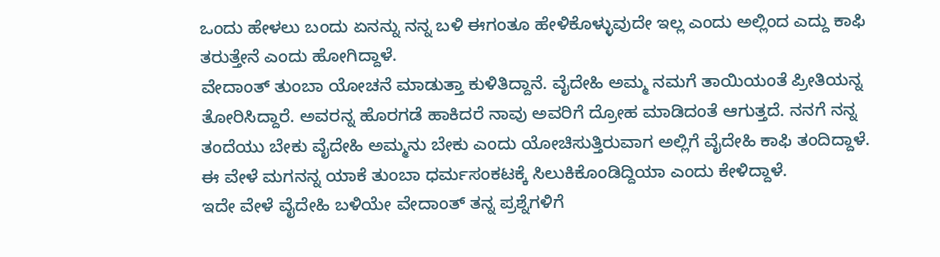ಒಂದು ಹೇಳಲು ಬಂದು ಏನನ್ನು ನನ್ನ ಬಳಿ ಈಗಂತೂ ಹೇಳಿಕೊಳ್ಳುವುದೇ ಇಲ್ಲ ಎಂದು ಅಲ್ಲಿಂದ ಎದ್ದು ಕಾಫಿ ತರುತ್ತೇನೆ ಎಂದು ಹೋಗಿದ್ದಾಳೆ.
ವೇದಾಂತ್ ತುಂಬಾ ಯೋಚನೆ ಮಾಡುತ್ತಾ ಕುಳಿತಿದ್ದಾನೆ. ವೈದೇಹಿ ಅಮ್ಮ ನಮಗೆ ತಾಯಿಯಂತೆ ಪ್ರೀತಿಯನ್ನ ತೋರಿಸಿದ್ದಾರೆ. ಅವರನ್ನ ಹೊರಗಡೆ ಹಾಕಿದರೆ ನಾವು ಅವರಿಗೆ ದ್ರೋಹ ಮಾಡಿದಂತೆ ಆಗುತ್ತದೆ. ನನಗೆ ನನ್ನ ತಂದೆಯು ಬೇಕು ವೈದೇಹಿ ಅಮ್ಮನು ಬೇಕು ಎಂದು ಯೋಚಿಸುತ್ತಿರುವಾಗ ಅಲ್ಲಿಗೆ ವೈದೇಹಿ ಕಾಫಿ ತಂದಿದ್ದಾಳೆ. ಈ ವೇಳೆ ಮಗನನ್ನ ಯಾಕೆ ತುಂಬಾ ಧರ್ಮಸಂಕಟಕ್ಕೆ ಸಿಲುಕಿಕೊಂಡಿದ್ದಿಯಾ ಎಂದು ಕೇಳಿದ್ದಾಳೆ.
ಇದೇ ವೇಳೆ ವೈದೇಹಿ ಬಳಿಯೇ ವೇದಾಂತ್ ತನ್ನ ಪ್ರಶ್ನೆಗಳಿಗೆ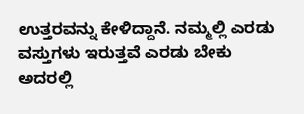ಉತ್ತರವನ್ನು ಕೇಳಿದ್ದಾನೆ. ನಮ್ಮಲ್ಲಿ ಎರಡು ವಸ್ತುಗಳು ಇರುತ್ತವೆ ಎರಡು ಬೇಕು ಅದರಲ್ಲಿ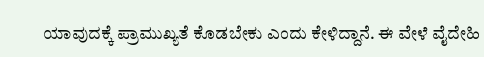ಯಾವುದಕ್ಕೆ ಪ್ರಾಮುಖ್ಯತೆ ಕೊಡಬೇಕು ಎಂದು ಕೇಳಿದ್ದಾನೆ. ಈ ವೇಳೆ ವೈದೇಹಿ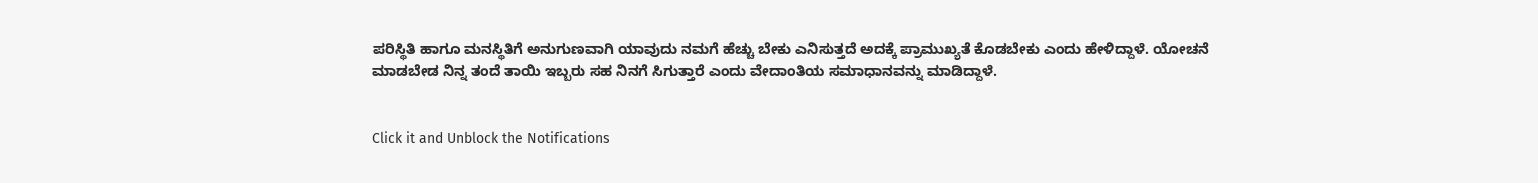ಪರಿಸ್ಥಿತಿ ಹಾಗೂ ಮನಸ್ಥಿತಿಗೆ ಅನುಗುಣವಾಗಿ ಯಾವುದು ನಮಗೆ ಹೆಚ್ಚು ಬೇಕು ಎನಿಸುತ್ತದೆ ಅದಕ್ಕೆ ಪ್ರಾಮುಖ್ಯತೆ ಕೊಡಬೇಕು ಎಂದು ಹೇಳಿದ್ದಾಳೆ. ಯೋಚನೆ ಮಾಡಬೇಡ ನಿನ್ನ ತಂದೆ ತಾಯಿ ಇಬ್ಬರು ಸಹ ನಿನಗೆ ಸಿಗುತ್ತಾರೆ ಎಂದು ವೇದಾಂತಿಯ ಸಮಾಧಾನವನ್ನು ಮಾಡಿದ್ದಾಳೆ.


Click it and Unblock the Notifications